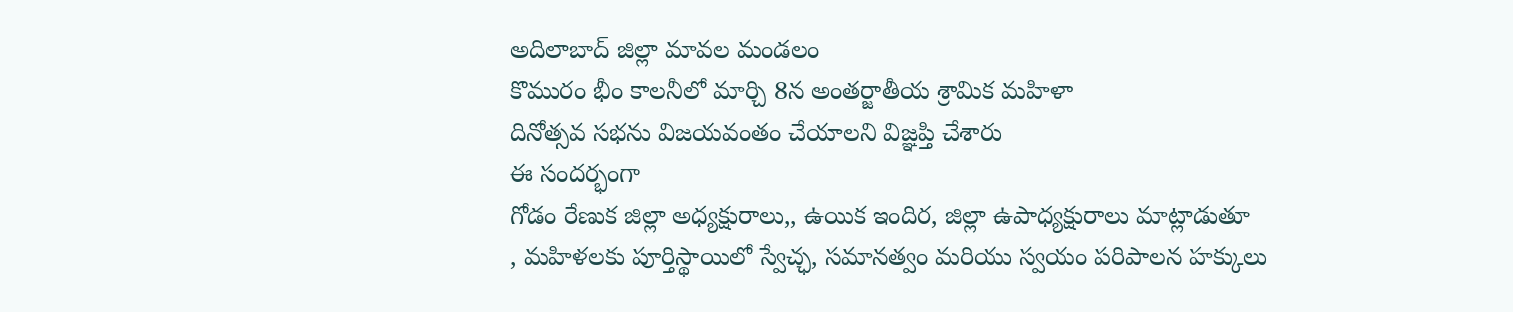అదిలాబాద్ జిల్లా మావల మండలం
కొమురం భీం కాలనీలో మార్చి 8న అంతర్జాతీయ శ్రామిక మహిళా
దినోత్సవ సభను విజయవంతం చేయాలని విజ్ఞప్తి చేశారు
ఈ సందర్భంగా
గోడం రేణుక జిల్లా అధ్యక్షురాలు,, ఉయిక ఇందిర, జిల్లా ఉపాధ్యక్షురాలు మాట్లాడుతూ
, మహిళలకు పూర్తిస్థాయిలో స్వేచ్ఛ, సమానత్వం మరియు స్వయం పరిపాలన హక్కులు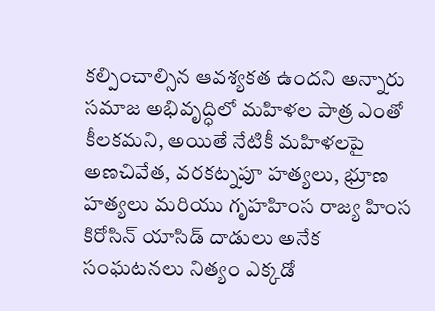కల్పించాల్సిన ఆవశ్యకత ఉందని అన్నారు సమాజ అభివృద్ధిలో మహిళల పాత్ర ఎంతో కీలకమని, అయితే నేటికీ మహిళలపై అణచివేత, వరకట్నపూ హత్యలు, భ్రూణ హత్యలు మరియు గృహహింస రాజ్య హింస కిరోసిన్ యాసిడ్ దాడులు అనేక సంఘటనలు నిత్యం ఎక్కడో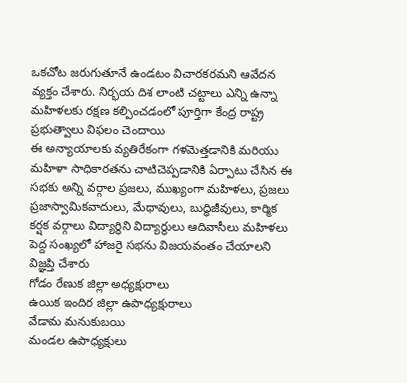ఒకచోట జరుగుతూనే ఉండటం విచారకరమని ఆవేదన వ్యక్తం చేశారు. నిర్భయ దిశ లాంటి చట్టాలు ఎన్ని ఉన్నా మహిళలకు రక్షణ కల్పించడంలో పూర్తిగా కేంద్ర రాష్ట్ర ప్రభుత్వాలు విఫలం చెందాయి
ఈ అన్యాయాలకు వ్యతిరేకంగా గళమెత్తడానికి మరియు మహిళా సాధికారతను చాటిచెప్పడానికి ఏర్పాటు చేసిన ఈ సభకు అన్ని వర్గాల ప్రజలు, ముఖ్యంగా మహిళలు, ప్రజలు ప్రజాస్వామికవాదులు, మేధావులు, బుద్ధిజీవులు, కార్మిక కర్షక వర్గాలు విద్యార్థిని విద్యార్థులు ఆదివాసీలు మహిళలు పెద్ద సంఖ్యలో హాజరై సభను విజయవంతం చేయాలని విజ్ఞప్తి చేశారు
గోడం రేణుక జిల్లా అధ్యక్షురాలు
ఉయిక ఇందిర జిల్లా ఉపాధ్యక్షురాలు
వేడామ మనుకుబయి
మండల ఉపాధ్యక్షులు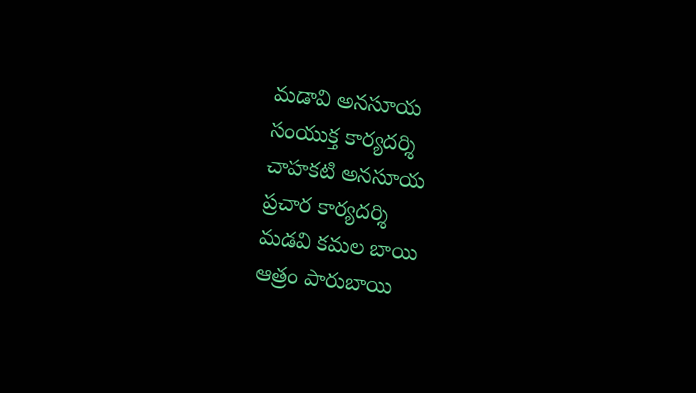మడావి అనసూయ
సంయుక్త కార్యదర్శి
చాహకటి అనసూయ
ప్రచార కార్యదర్శి
మడవి కమల బాయి
ఆత్రం పారుబాయి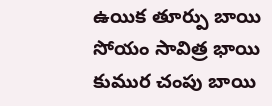ఉయిక తూర్పు బాయి
సోయం సావిత్ర భాయి
కుముర చంపు బాయి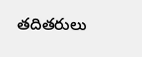తదితరులు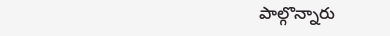పాల్గొన్నారు